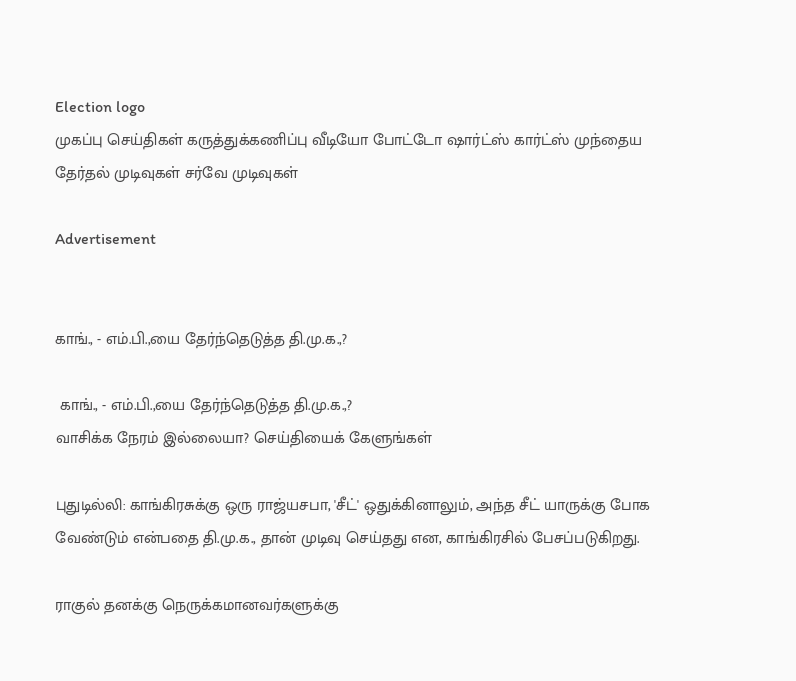Election logo
முகப்பு செய்திகள் கருத்துக்கணிப்பு வீடியோ போட்டோ ஷார்ட்ஸ் கார்ட்ஸ் முந்தைய தேர்தல் முடிவுகள் சர்வே முடிவுகள்

Advertisement


காங்., - எம்.பி.,யை தேர்ந்தெடுத்த தி.மு.க.,?

 காங்., - எம்.பி.,யை தேர்ந்தெடுத்த தி.மு.க.,?
வாசிக்க நேரம் இல்லையா? செய்தியைக் கேளுங்கள்

புதுடில்லி: காங்கிரசுக்கு ஒரு ராஜ்யசபா, 'சீட்' ஒதுக்கினாலும், அந்த சீட் யாருக்கு போக வேண்டும் என்பதை தி.மு.க., தான் முடிவு செய்தது என, காங்கிரசில் பேசப்படுகிறது.

ராகுல் தனக்கு நெருக்கமானவர்களுக்கு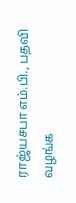ராஜ்யசபா எம்.பி., பதவி வழங்க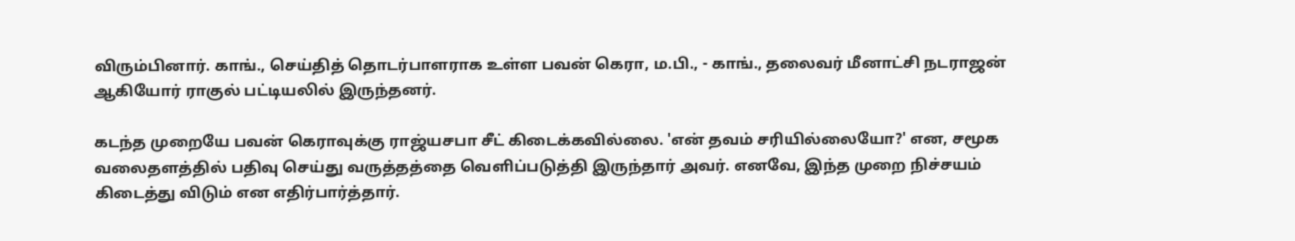விரும்பினார். காங்., செய்தித் தொடர்பாளராக உள்ள பவன் கெரா, ம.பி., - காங்., தலைவர் மீனாட்சி நடராஜன் ஆகியோர் ராகுல் பட்டியலில் இருந்தனர்.

கடந்த முறையே பவன் கெராவுக்கு ராஜ்யசபா சீட் கிடைக்கவில்லை. 'என் தவம் சரியில்லையோ?' என, சமூக வலைதளத்தில் பதிவு செய்து வருத்தத்தை வெளிப்படுத்தி இருந்தார் அவர். எனவே, இந்த முறை நிச்சயம் கிடைத்து விடும் என எதிர்பார்த்தார்.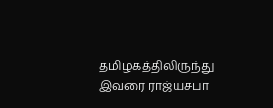தமிழகத்திலிருந்து இவரை ராஜ்யசபா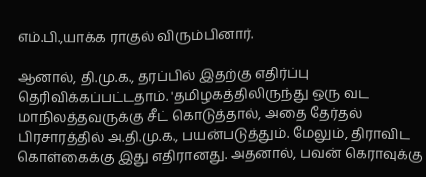எம்.பி.,யாக்க ராகுல் விரும்பினார்.

ஆனால், தி.மு.க., தரப்பில் இதற்கு எதிர்ப்பு தெரிவிக்கப்பட்டதாம். 'தமிழகத்திலிருந்து ஒரு வட மாநிலத்தவருக்கு சீட் கொடுத்தால், அதை தேர்தல் பிரசாரத்தில் அ.தி.மு.க., பயன்படுத்தும். மேலும், திராவிட கொள்கைக்கு இது எதிரானது. அதனால், பவன் கெராவுக்கு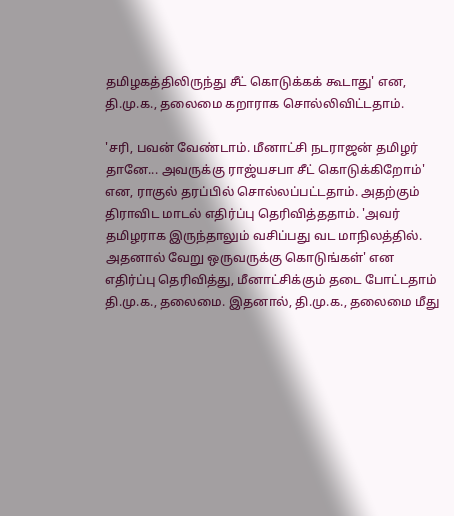தமிழகத்திலிருந்து சீட் கொடுக்கக் கூடாது' என, தி.மு.க., தலைமை கறாராக சொல்லிவிட்டதாம்.

'சரி, பவன் வேண்டாம். மீனாட்சி நடராஜன் தமிழர் தானே... அவருக்கு ராஜ்யசபா சீட் கொடுக்கிறோம்' என, ராகுல் தரப்பில் சொல்லப்பட்டதாம். அதற்கும் திராவிட மாடல் எதிர்ப்பு தெரிவித்ததாம். 'அவர் தமிழராக இருந்தாலும் வசிப்பது வட மாநிலத்தில். அதனால் வேறு ஒருவருக்கு கொடுங்கள்' என எதிர்ப்பு தெரிவித்து, மீனாட்சிக்கும் தடை போட்டதாம் தி.மு.க., தலைமை. இதனால், தி.மு.க., தலைமை மீது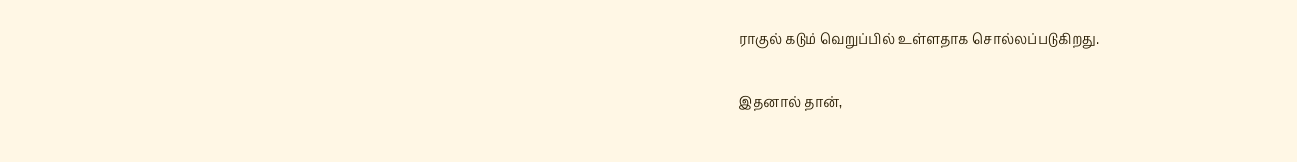ராகுல் கடும் வெறுப்பில் உள்ளதாக சொல்லப்படுகிறது.

இதனால் தான்,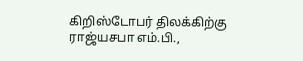கிறிஸ்டோபர் திலக்கிற்கு ராஜ்யசபா எம்.பி.,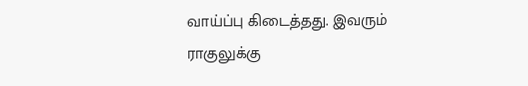வாய்ப்பு கிடைத்தது. இவரும் ராகுலுக்கு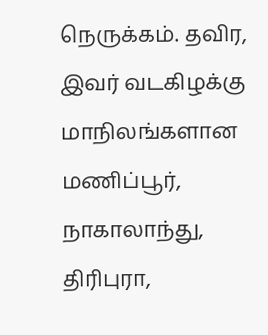நெருக்கம். தவிர, இவர் வடகிழக்கு மாநிலங்களான மணிப்பூர், நாகாலாந்து, திரிபுரா,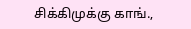சிக்கிமுக்கு காங்.,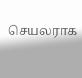செயலராக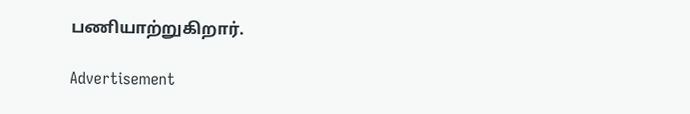பணியாற்றுகிறார்.

Advertisement